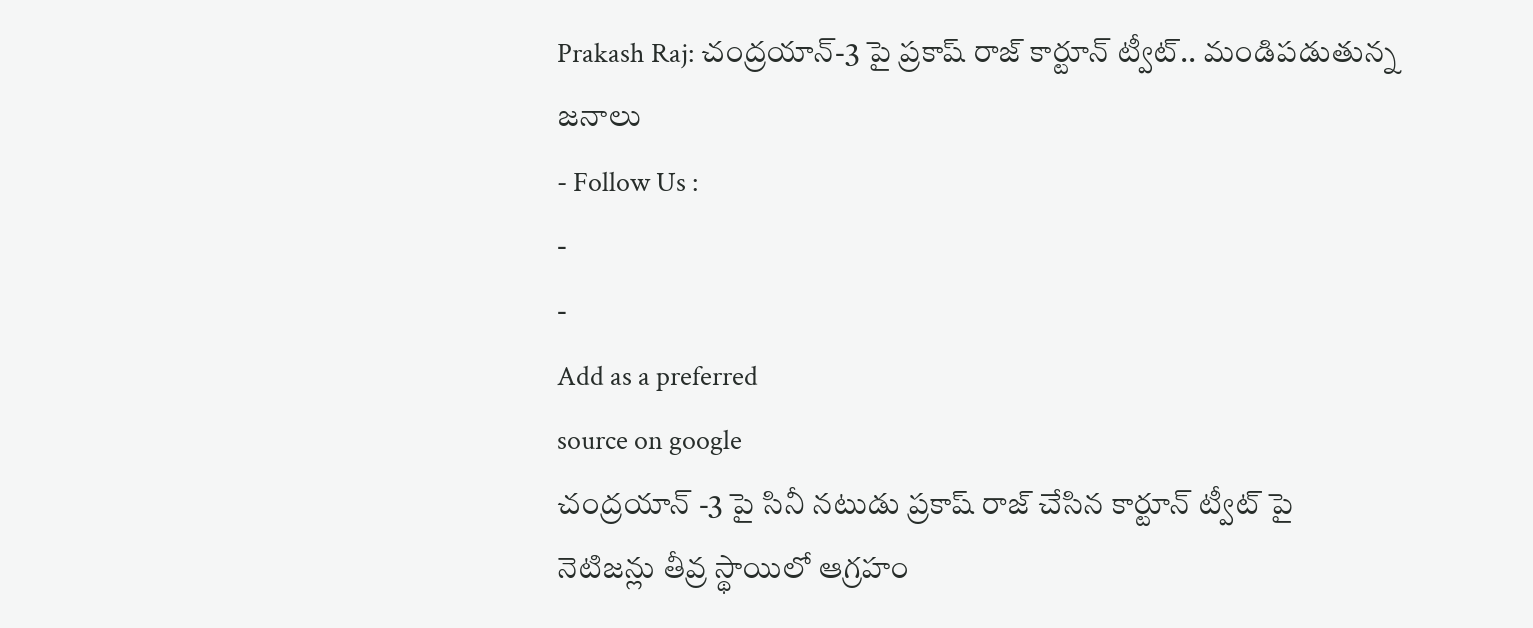Prakash Raj: చంద్రయాన్-3 పై ప్రకాష్ రాజ్ కార్టూన్ ట్వీట్.. మండిపడుతున్న జనాలు
- Follow Us :
-
-
Add as a preferred
source on google
చంద్రయాన్ -3 పై సినీ నటుడు ప్రకాష్ రాజ్ చేసిన కార్టూన్ ట్వీట్ పై నెటిజన్లు తీవ్ర స్థాయిలో ఆగ్రహం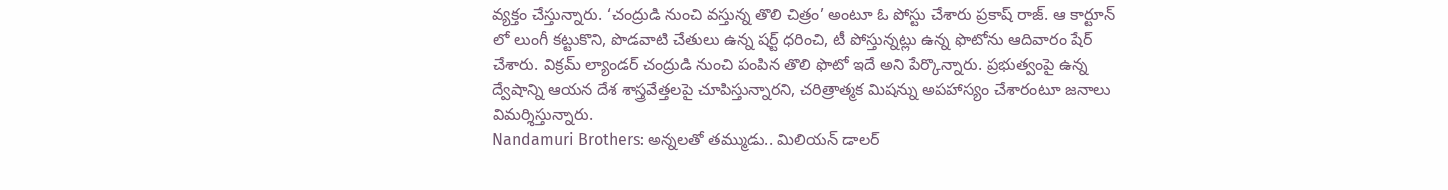వ్యక్తం చేస్తున్నారు. ‘చంద్రుడి నుంచి వస్తున్న తొలి చిత్రం’ అంటూ ఓ పోస్టు చేశారు ప్రకాష్ రాజ్. ఆ కార్టూన్ లో లుంగీ కట్టుకొని, పొడవాటి చేతులు ఉన్న షర్ట్ ధరించి, టీ పోస్తున్నట్లు ఉన్న ఫొటోను ఆదివారం షేర్ చేశారు. విక్రమ్ ల్యాండర్ చంద్రుడి నుంచి పంపిన తొలి ఫొటో ఇదే అని పేర్కొన్నారు. ప్రభుత్వంపై ఉన్న ద్వేషాన్ని ఆయన దేశ శాస్త్రవేత్తలపై చూపిస్తున్నారని, చరిత్రాత్మక మిషన్ను అపహాస్యం చేశారంటూ జనాలు విమర్శిస్తున్నారు.
Nandamuri Brothers: అన్నలతో తమ్ముడు.. మిలియన్ డాలర్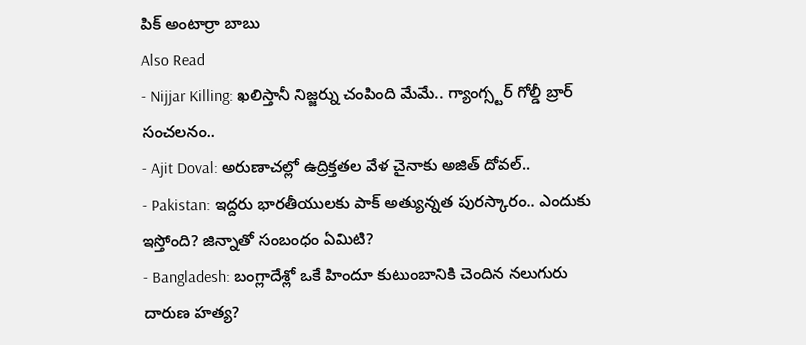పిక్ అంటార్రా బాబు
Also Read
- Nijjar Killing: ఖలిస్తానీ నిజ్జర్ను చంపింది మేమే.. గ్యాంగ్స్టర్ గోల్డీ బ్రార్ సంచలనం..
- Ajit Doval: అరుణాచల్లో ఉద్రిక్తతల వేళ చైనాకు అజిత్ దోవల్..
- Pakistan: ఇద్దరు భారతీయులకు పాక్ అత్యున్నత పురస్కారం.. ఎందుకు ఇస్తోంది? జిన్నాతో సంబంధం ఏమిటి?
- Bangladesh: బంగ్లాదేశ్లో ఒకే హిందూ కుటుంబానికి చెందిన నలుగురు దారుణ హత్య?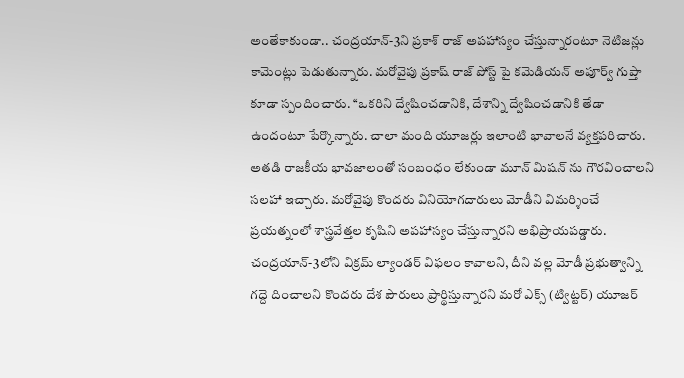అంతేకాకుండా.. చంద్రయాన్-3ని ప్రకాశ్ రాజ్ అపహాస్యం చేస్తున్నారంటూ నెటిజన్లు కామెంట్లు పెడుతున్నారు. మరోవైపు ప్రకాష్ రాజ్ పోస్ట్ పై కమెడియన్ అపూర్వ్ గుప్తా కూడా స్పందించారు. ‘‘ఒకరిని ద్వేషించడానికి, దేశాన్ని ద్వేషించడానికి తేడా ఉందంటూ పేర్కొన్నారు. చాలా మంది యూజర్లు ఇలాంటి భావాలనే వ్యక్తపరిచారు. అతడి రాజకీయ భావజాలంతో సంబంధం లేకుండా మూన్ మిషన్ ను గౌరవించాలని సలహా ఇచ్చారు. మరోవైపు కొందరు వినియోగదారులు మోడీని విమర్శించే ప్రయత్నంలో శాస్త్రవేత్తల కృషిని అపహాస్యం చేస్తున్నారని అభిప్రాయపడ్డారు. చంద్రయాన్-3లోని విక్రమ్ ల్యాండర్ విఫలం కావాలని, దీని వల్ల మోడీ ప్రభుత్వాన్ని గద్దె దించాలని కొందరు దేశ పౌరులు ప్రార్థిస్తున్నారని మరో ఎక్స్ (ట్విట్టర్) యూజర్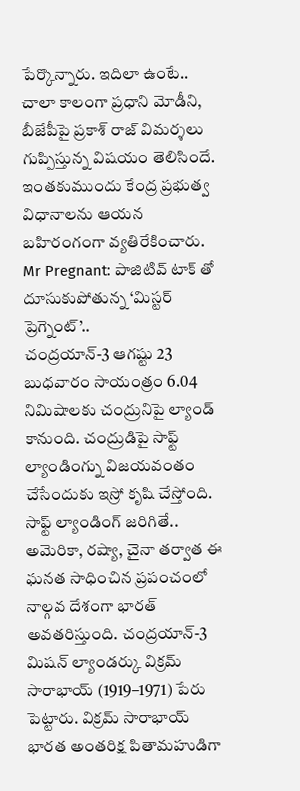పేర్కొన్నారు. ఇదిలా ఉంటే.. చాలా కాలంగా ప్రధాని మోడీని, బీజేపీపై ప్రకాశ్ రాజ్ విమర్శలు గుప్పిస్తున్న విషయం తెలిసిందే. ఇంతకుముందు కేంద్ర ప్రభుత్వ విధానాలను ఆయన బహిరంగంగా వ్యతిరేకించారు.
Mr Pregnant: పాజిటివ్ టాక్ తో దూసుకుపోతున్న ‘మిస్టర్ ప్రెగ్నెంట్’..
చంద్రయాన్-3 ఆగష్టు 23 బుధవారం సాయంత్రం 6.04 నిమిషాలకు చంద్రునిపై ల్యాండ్ కానుంది. చంద్రుడిపై సాఫ్ట్ ల్యాండింగ్ను విజయవంతం చేసేందుకు ఇస్రో కృషి చేస్తోంది. సాఫ్ట్ ల్యాండింగ్ జరిగితే.. అమెరికా, రష్యా, చైనా తర్వాత ఈ ఘనత సాధించిన ప్రపంచంలో నాల్గవ దేశంగా భారత్ అవతరిస్తుంది. చంద్రయాన్-3 మిషన్ ల్యాండర్కు విక్రమ్ సారాభాయ్ (1919–1971) పేరు పెట్టారు. విక్రమ్ సారాభాయ్ భారత అంతరిక్ష పితామహుడిగా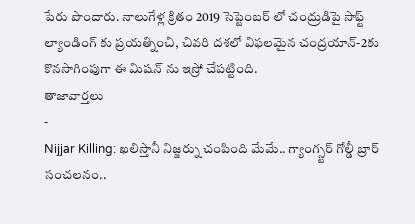పేరు పొందారు. నాలుగేళ్ల క్రితం 2019 సెప్టెంబర్ లో చంద్రుడిపై సాఫ్ట్ ల్యాండింగ్ కు ప్రయత్నించి, చివరి దశలో విఫలమైన చంద్రయాన్-2కు కొనసాగింపుగా ఈ మిషన్ ను ఇస్రో చేపట్టింది.
తాజావార్తలు
-
Nijjar Killing: ఖలిస్తానీ నిజ్జర్ను చంపింది మేమే.. గ్యాంగ్స్టర్ గోల్డీ బ్రార్ సంచలనం..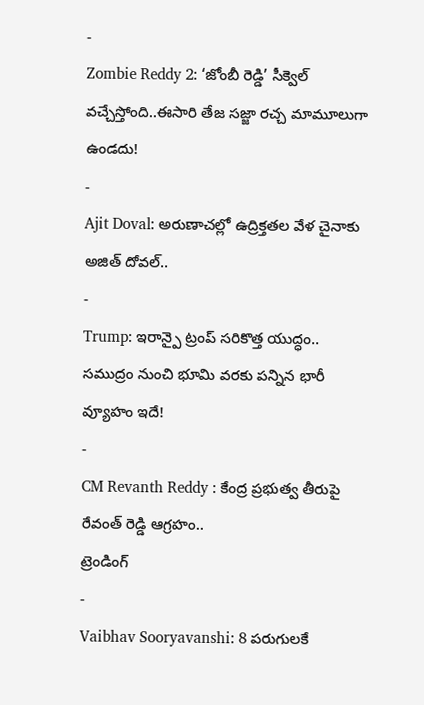-
Zombie Reddy 2: ‘జోంబీ రెడ్డి’ సీక్వెల్ వచ్చేస్తోంది..ఈసారి తేజ సజ్జా రచ్చ మామూలుగా ఉండదు!
-
Ajit Doval: అరుణాచల్లో ఉద్రిక్తతల వేళ చైనాకు అజిత్ దోవల్..
-
Trump: ఇరాన్పై ట్రంప్ సరికొత్త యుద్ధం.. సముద్రం నుంచి భూమి వరకు పన్నిన భారీ వ్యూహం ఇదే!
-
CM Revanth Reddy : కేంద్ర ప్రభుత్వ తీరుపై రేవంత్ రెడ్డి ఆగ్రహం..
ట్రెండింగ్
-
Vaibhav Sooryavanshi: 8 పరుగులకే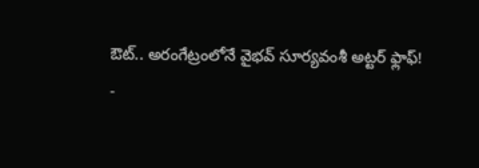ఔట్.. అరంగేట్రంలోనే వైభవ్ సూర్యవంశీ అట్టర్ ఫ్లాఫ్!
-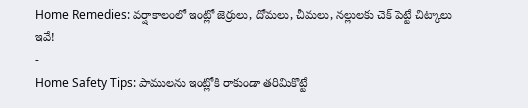Home Remedies: వర్షాకాలంలో ఇంట్లో జెర్రులు, దోమలు, చీమలు, నల్లులకు చెక్ పెట్టే చిట్కాలు ఇవే!
-
Home Safety Tips: పాములను ఇంట్లోకి రాకుండా తరిమికొట్టే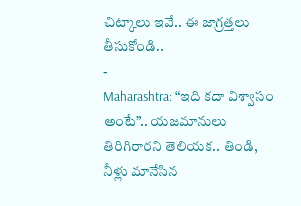చిట్కాలు ఇవే.. ఈ జాగ్రత్తలు తీసుకోండి..
-
Maharashtra: “ఇది కదా విశ్వాసం అంటే”.. యజమానులు తిరిగిరారని తెలియక.. తిండి, నీళ్లు మానేసిన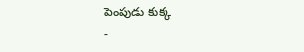పెంపుడు కుక్క
-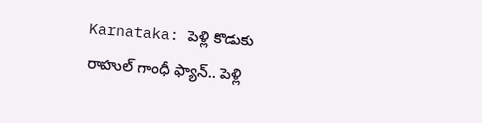Karnataka: పెళ్లి కొడుకు రాహుల్ గాంధీ ఫ్యాన్.. పెళ్లి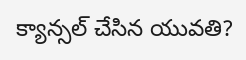క్యాన్సల్ చేసిన యువతి?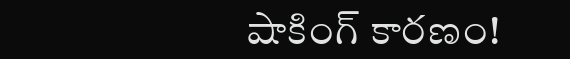షాకింగ్ కారణం!